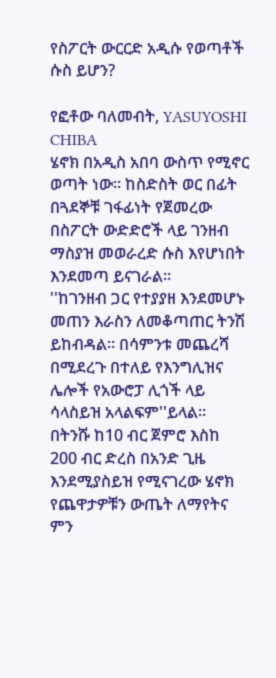የስፖርት ውርርድ አዲሱ የወጣቶች ሱስ ይሆን?

የፎቶው ባለመብት, YASUYOSHI CHIBA
ሄኖክ በአዲስ አበባ ውስጥ የሚኖር ወጣት ነው። ከስድስት ወር በፊት በጓደኞቹ ገፋፊነት የጀመረው በስፖርት ውድድሮች ላይ ገንዘብ ማስያዝ መወራረድ ሱስ እየሆነበት እንደመጣ ይናገራል።
''ከገንዘብ ጋር የተያያዘ እንደመሆኑ መጠን እራስን ለመቆጣጠር ትንሽ ይከብዳል። በሳምንቱ መጨረሻ በሚደረጉ በተለይ የእንግሊዝና ሌሎች የአውሮፓ ሊጎች ላይ ሳላስይዝ አላልፍም''ይላል።
በትንሹ ከ10 ብር ጀምሮ እስከ 200 ብር ድረስ በአንድ ጊዜ እንደሚያስይዝ የሚናገረው ሄኖክ የጨዋታዎቹን ውጤት ለማየትና ምን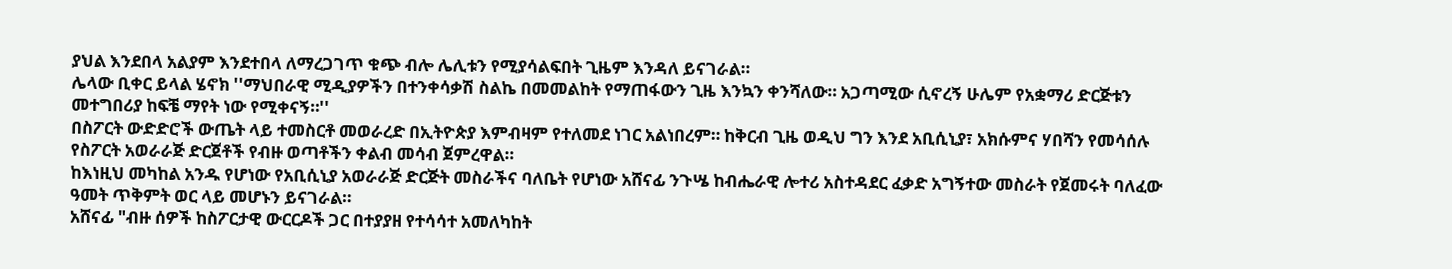ያህል እንደበላ አልያም እንደተበላ ለማረጋገጥ ቁጭ ብሎ ሌሊቱን የሚያሳልፍበት ጊዜም እንዳለ ይናገራል።
ሌላው ቢቀር ይላል ሄኖክ ''ማህበራዊ ሚዲያዎችን በተንቀሳቃሽ ስልኬ በመመልከት የማጠፋውን ጊዜ እንኳን ቀንሻለው። አጋጣሚው ሲኖረኝ ሁሌም የአቋማሪ ድርጅቱን መተግበሪያ ከፍቼ ማየት ነው የሚቀናኝ።''
በስፖርት ውድድሮች ውጤት ላይ ተመስርቶ መወራረድ በኢትዮጵያ እምብዛም የተለመደ ነገር አልነበረም። ከቅርብ ጊዜ ወዲህ ግን እንደ አቢሲኒያ፣ አክሱምና ሃበሻን የመሳሰሉ የስፖርት አወራራጅ ድርጀቶች የብዙ ወጣቶችን ቀልብ መሳብ ጀምረዋል።
ከእነዚህ መካከል አንዱ የሆነው የአቢሲኒያ አወራራጅ ድርጅት መስራችና ባለቤት የሆነው አሸናፊ ንጉሤ ከብሔራዊ ሎተሪ አስተዳደር ፈቃድ አግኝተው መስራት የጀመሩት ባለፈው ዓመት ጥቅምት ወር ላይ መሆኑን ይናገራል።
አሸናፊ "ብዙ ሰዎች ከስፖርታዊ ውርርዶች ጋር በተያያዘ የተሳሳተ አመለካከት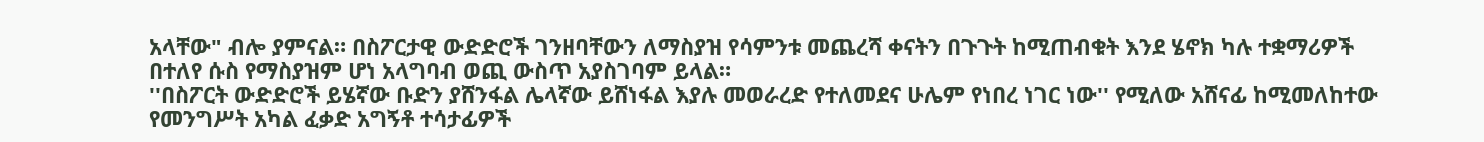አላቸው" ብሎ ያምናል። በስፖርታዊ ውድድሮች ገንዘባቸውን ለማስያዝ የሳምንቱ መጨረሻ ቀናትን በጉጉት ከሚጠብቁት እንደ ሄኖክ ካሉ ተቋማሪዎች በተለየ ሱስ የማስያዝም ሆነ አላግባብ ወጪ ውስጥ አያስገባም ይላል።
''በስፖርት ውድድሮች ይሄኛው ቡድን ያሸንፋል ሌላኛው ይሸነፋል እያሉ መወራረድ የተለመደና ሁሌም የነበረ ነገር ነው'' የሚለው አሸናፊ ከሚመለከተው የመንግሥት አካል ፈቃድ አግኝቶ ተሳታፊዎች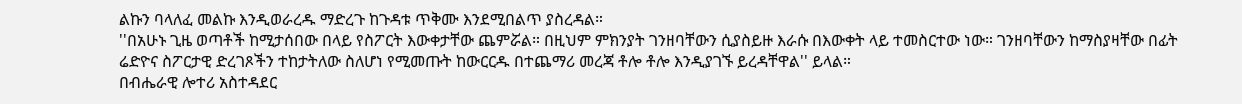ልኩን ባላለፈ መልኩ እንዲወራረዱ ማድረጉ ከጉዳቱ ጥቅሙ እንደሚበልጥ ያስረዳል።
''በአሁኑ ጊዜ ወጣቶች ከሚታሰበው በላይ የስፖርት እውቀታቸው ጨምሯል። በዚህም ምክንያት ገንዘባቸውን ሲያስይዙ እራሱ በእውቀት ላይ ተመስርተው ነው። ገንዘባቸውን ከማስያዛቸው በፊት ሬድዮና ስፖርታዊ ድረገጾችን ተከታትለው ስለሆነ የሚመጡት ከውርርዱ በተጨማሪ መረጃ ቶሎ ቶሎ እንዲያገኙ ይረዳቸዋል'' ይላል።
በብሔራዊ ሎተሪ አስተዳደር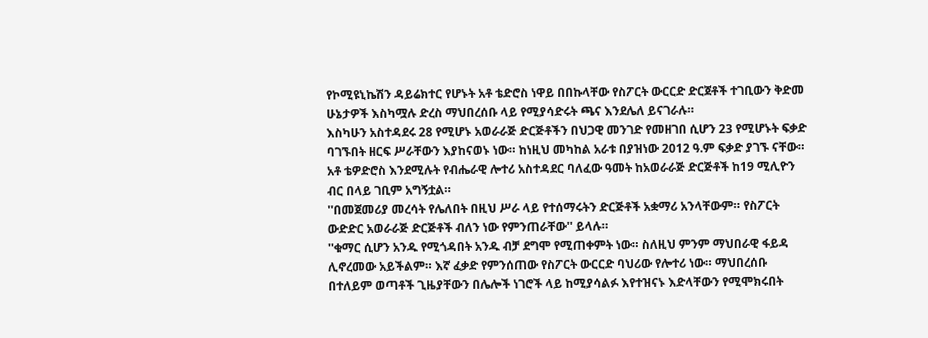የኮሚዩኒኬሽን ዳይሬክተር የሆኑት አቶ ቴድሮስ ነዋይ በበኩላቸው የስፖርት ውርርድ ድርጀቶች ተገቢውን ቅድመ ሁኔታዎች እስካሟሉ ድረስ ማህበረሰቡ ላይ የሚያሳድሩት ጫና እንደሌለ ይናገራሉ።
እስካሁን አስተዳደሩ 28 የሚሆኑ አወራራጅ ድርጅቶችን በህጋዊ መንገድ የመዘገበ ሲሆን 23 የሚሆኑት ፍቃድ ባገኙበት ዘርፍ ሥራቸውን እያከናወኑ ነው። ከነዚህ መካከል አራቱ በያዝነው 2012 ዓ.ም ፍቃድ ያገኙ ናቸው።
አቶ ቴዎድሮስ እንደሚሉት የብሔራዊ ሎተሪ አስተዳደር ባለፈው ዓመት ከአወራራጅ ድርጅቶች ከ19 ሚሊዮን ብር በላይ ገቢም አግኝቷል።
''በመጀመሪያ መረሳት የሌለበት በዚህ ሥራ ላይ የተሰማሩትን ድርጅቶች አቋማሪ አንላቸውም። የስፖርት ውድድር አወራራጅ ድርጅቶች ብለን ነው የምንጠራቸው'' ይላሉ።
''ቁማር ሲሆን አንዱ የሚጎዳበት አንዱ ብቻ ደግሞ የሚጠቀምት ነው። ስለዚህ ምንም ማህበራዊ ፋይዳ ሊኖረመው አይችልም። እኛ ፈቃድ የምንሰጠው የስፖርት ውርርድ ባህሪው የሎተሪ ነው። ማህበረሰቡ በተለይም ወጣቶች ጊዜያቸውን በሌሎች ነገሮች ላይ ከሚያሳልፉ እየተዝናኑ እድላቸውን የሚሞክሩበት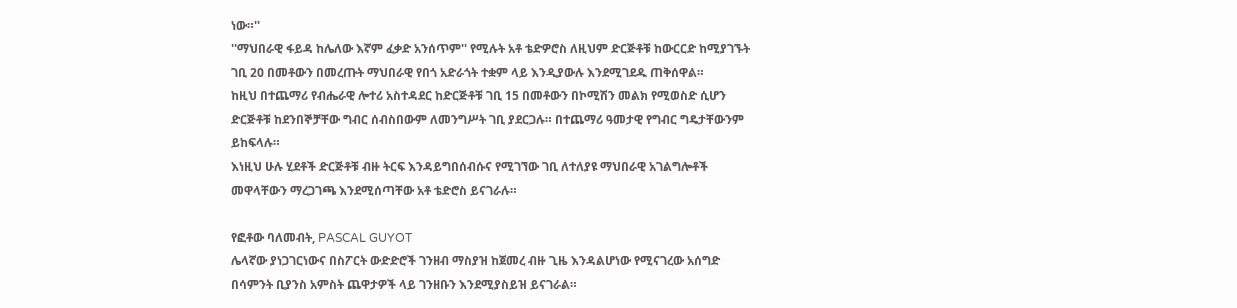ነው።''
''ማህበራዊ ፋይዳ ከሌለው እኛም ፈቃድ አንሰጥም'' የሚሉት አቶ ቴድዎሮስ ለዚህም ድርጅቶቹ ከውርርድ ከሚያገኙት ገቢ 20 በመቶውን በመረጡት ማህበራዊ የበጎ አድራጎት ተቋም ላይ እንዲያውሉ እንደሚገደዱ ጠቅሰዋል።
ከዚህ በተጨማሪ የብሔራዊ ሎተሪ አስተዳደር ከድርጅቶቹ ገቢ 15 በመቶውን በኮሚሽን መልክ የሚወስድ ሲሆን ድርጅቶቹ ከደንበኞቻቸው ግብር ሰብስበውም ለመንግሥት ገቢ ያደርጋሉ። በተጨማሪ ዓመታዊ የግብር ግዴታቸውንም ይከፍላሉ።
እነዚህ ሁሉ ሂደቶች ድርጅቶቹ ብዙ ትርፍ እንዳይግበሰብሱና የሚገኘው ገቢ ለተለያዩ ማህበራዊ አገልግሎቶች መዋላቸውን ማረጋገጫ እንደሚሰጣቸው አቶ ቴድሮስ ይናገራሉ።

የፎቶው ባለመብት, PASCAL GUYOT
ሌላኛው ያነጋገርነውና በስፖርት ውድድሮች ገንዘብ ማስያዝ ከጀመረ ብዙ ጊዜ እንዳልሆነው የሚናገረው አሰግድ በሳምንት ቢያንስ አምስት ጨዋታዎች ላይ ገንዘቡን እንደሚያስይዝ ይናገራል።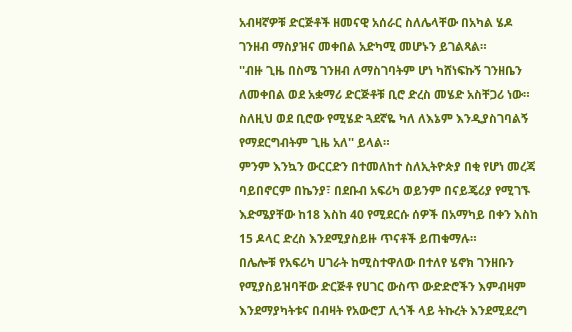አብዛኛዎቹ ድርጅቶች ዘመናዊ አሰራር ስለሌላቸው በአካል ሄዶ ገንዘብ ማስያዝና መቀበል አድካሚ መሆኑን ይገልጻል።
''ብዙ ጊዜ በስሜ ገንዘብ ለማስገባትም ሆነ ካሸነፍኩኝ ገንዘቤን ለመቀበል ወደ አቋማሪ ድርጅቶቹ ቢሮ ድረስ መሄድ አስቸጋሪ ነው። ስለዚህ ወደ ቢሮው የሚሄድ ጓደኛዬ ካለ ለእኔም እንዲያስገባልኝ የማደርግብትም ጊዜ አለ'' ይላል።
ምንም እንኳን ውርርድን በተመለከተ ስለኢትዮጵያ በቂ የሆነ መረጃ ባይበኖርም በኬንያ፣ በደቡብ አፍሪካ ወይንም በናይጄሪያ የሚገኙ እድሜያቸው ከ18 እስከ 40 የሚደርሱ ሰዎች በአማካይ በቀን እስከ 15 ዶላር ድረስ እንደሚያስይዙ ጥናቶች ይጠቁማሉ።
በሌሎቹ የአፍሪካ ሀገራት ከሚስተዋለው በተለየ ሄኖክ ገንዘቡን የሚያስይዝባቸው ድርጅቶ የሀገር ውስጥ ውድድሮችን እምብዛም እንደማያካትቱና በብዛት የአውሮፓ ሊጎች ላይ ትኩረት እንደሚደረግ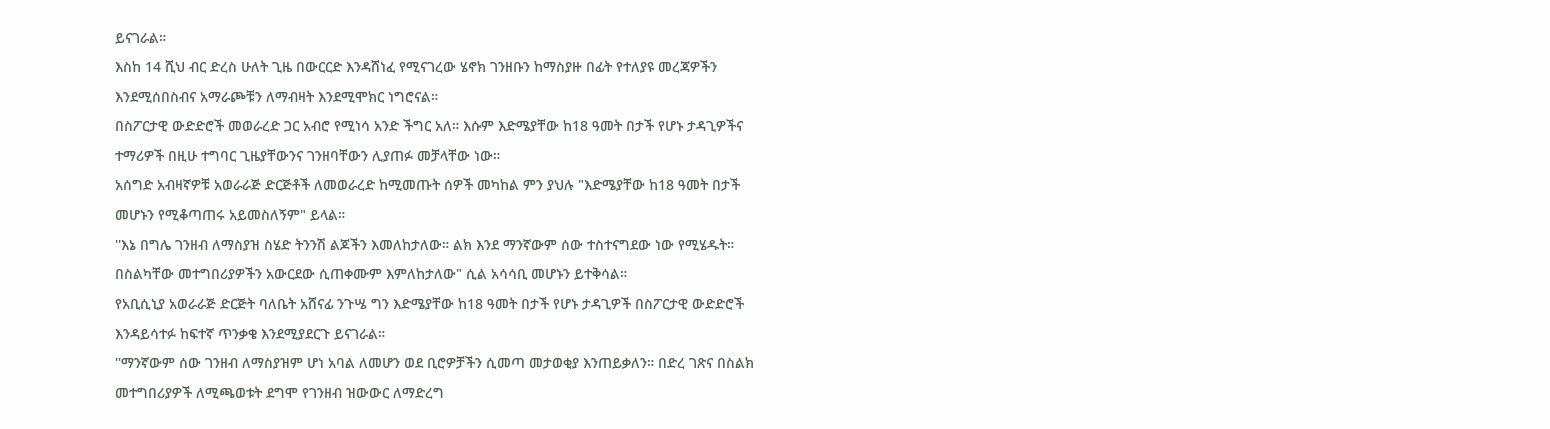ይናገራል።
እስከ 14 ሺህ ብር ድረስ ሁለት ጊዜ በውርርድ እንዳሸነፈ የሚናገረው ሄኖክ ገንዘቡን ከማስያዙ በፊት የተለያዩ መረጃዎችን እንደሚሰበስብና አማራጮቹን ለማብዛት እንደሚሞክር ነግሮናል።
በስፖርታዊ ውድድሮች መወራረድ ጋር አብሮ የሚነሳ አንድ ችግር አለ። እሱም እድሜያቸው ከ18 ዓመት በታች የሆኑ ታዳጊዎችና ተማሪዎች በዚሁ ተግባር ጊዜያቸውንና ገንዘባቸውን ሊያጠፉ መቻላቸው ነው።
አሰግድ አብዛኛዎቹ አወራራጅ ድርጅቶች ለመወራረድ ከሚመጡት ሰዎች መካከል ምን ያህሉ "እድሜያቸው ከ18 ዓመት በታች መሆኑን የሚቆጣጠሩ አይመስለኝም" ይላል።
''እኔ በግሌ ገንዘብ ለማስያዝ ስሄድ ትንንሽ ልጆችን እመለከታለው። ልክ እንደ ማንኛውም ሰው ተስተናግደው ነው የሚሄዱት። በስልካቸው መተግበሪያዎችን አውርደው ሲጠቀሙም እምለከታለው" ሲል አሳሳቢ መሆኑን ይተቅሳል።
የአቢሲኒያ አወራራጅ ድርጅት ባለቤት አሸናፊ ንጉሤ ግን እድሜያቸው ከ18 ዓመት በታች የሆኑ ታዳጊዎች በስፖርታዊ ውድድሮች እንዳይሳተፉ ከፍተኛ ጥንቃቄ እንደሚያደርጉ ይናገራል።
''ማንኛውም ሰው ገንዘብ ለማስያዝም ሆነ አባል ለመሆን ወደ ቢሮዎቻችን ሲመጣ መታወቂያ እንጠይቃለን። በድረ ገጽና በስልክ መተግበሪያዎች ለሚጫወቱት ደግሞ የገንዘብ ዝውውር ለማድረግ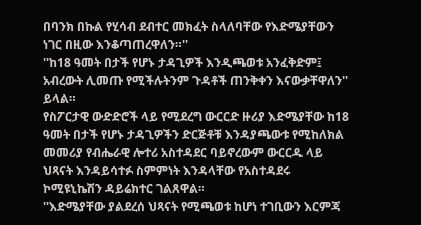በባንክ በኩል የሂሳብ ደብተር መክፈት ስላለባቸው የእድሜያቸውን ነገር በዚው እንቆጣጠረዋለን።''
''ከ18 ዓመት በታች የሆኑ ታዳጊዎች እንዲጫወቱ አንፈቅድም፤ አብረውት ሊመጡ የሚችሉትንም ጉዳቶች ጠንቅቀን እናውቃቸዋለን'' ይላል።
የስፖርታዊ ውድድሮች ላይ የሚደረግ ውርርድ ዙሪያ እድሜያቸው ከ18 ዓመት በታች የሆኑ ታዳጊዎችን ድርጅቶቹ እንዳያጫውቱ የሚከለክል መመሪያ የብሔራዊ ሎተሪ አስተዳደር ባይኖረውም ውርርዱ ላይ ህጻናት እንዳይሳተፉ ስምምነት እንዳላቸው የአስተዳደሩ ኮሚዩኒኬሽን ዳይሬክተር ገልጸዋል።
''እድሜያቸው ያልደረሰ ህጻናት የሚጫወቱ ከሆነ ተገቢውን እርምጃ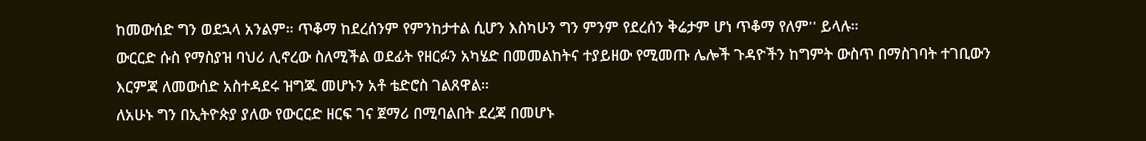ከመውሰድ ግን ወደኋላ አንልም። ጥቆማ ከደረሰንም የምንከታተል ሲሆን እስካሁን ግን ምንም የደረሰን ቅሬታም ሆነ ጥቆማ የለም'' ይላሉ።
ውርርድ ሱስ የማስያዝ ባህሪ ሊኖረው ስለሚችል ወደፊት የዘርፉን አካሄድ በመመልከትና ተያይዘው የሚመጡ ሌሎች ጉዳዮችን ከግምት ውስጥ በማስገባት ተገቢውን እርምጃ ለመውሰድ አስተዳደሩ ዝግጁ መሆኑን አቶ ቴድሮስ ገልጸዋል።
ለአሁኑ ግን በኢትዮጵያ ያለው የውርርድ ዘርፍ ገና ጀማሪ በሚባልበት ደረጃ በመሆኑ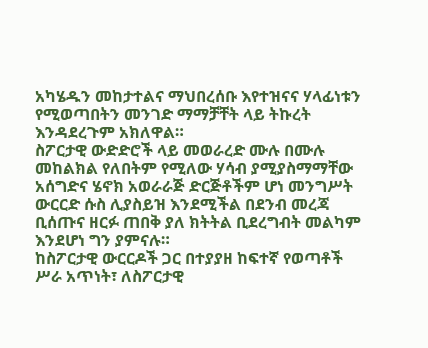አካሄዱን መከታተልና ማህበረሰቡ እየተዝናና ሃላፊነቱን የሚወጣበትን መንገድ ማማቻቸት ላይ ትኩረት እንዳደረጉም አክለዋል።
ስፖርታዊ ውድድሮች ላይ መወራረድ ሙሉ በሙሉ መከልክል የለበትም የሚለው ሃሳብ ያሚያስማማቸው አሰግድና ሄኖክ አወራራጅ ድርጅቶችም ሆነ መንግሥት ውርርድ ሱስ ሊያስይዝ እንደሚችል በደንብ መረጃ ቢሰጡና ዘርፉ ጠበቅ ያለ ክትትል ቢደረግብት መልካም እንደሆነ ግን ያምናሉ።
ከስፖርታዊ ውርርዶች ጋር በተያያዘ ከፍተኛ የወጣቶች ሥራ አጥነት፣ ለስፖርታዊ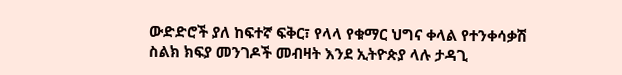ውድድሮች ያለ ከፍተኛ ፍቅር፣ የላላ የቁማር ህግና ቀላል የተንቀሳቃሽ ስልክ ክፍያ መንገዶች መብዛት እንደ ኢትዮጵያ ላሉ ታዳጊ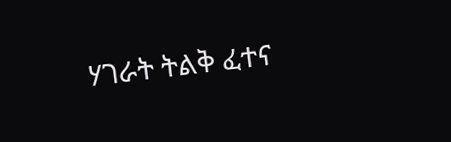ሃገራት ትልቅ ፈተና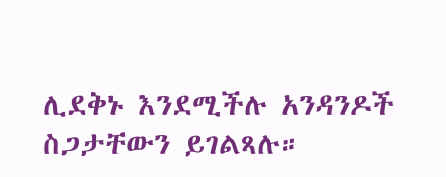ሊደቅኑ እንደሚችሉ አንዳንዶች ስጋታቸውን ይገልጻሉ።